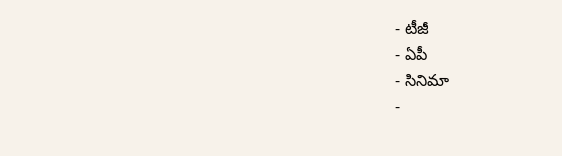- టీజీ
- ఏపీ
- సినిమా
-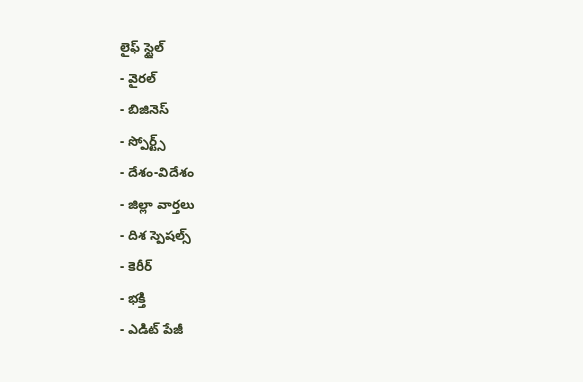లైఫ్ స్టైల్
- వైరల్
- బిజినెస్
- స్పోర్ట్స్
- దేశం-విదేశం
- జిల్లా వార్తలు
- దిశ స్పెషల్స్
- కెరీర్
- భక్తి
- ఎడిట్ పేజీ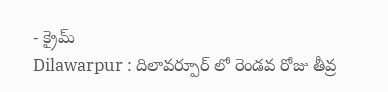- క్రైమ్
Dilawarpur : దిలావర్పూర్ లో రెండవ రోజు తీవ్ర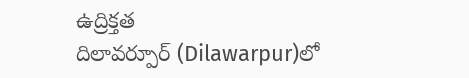ఉద్రిక్తత
దిలావర్పూర్ (Dilawarpur)లో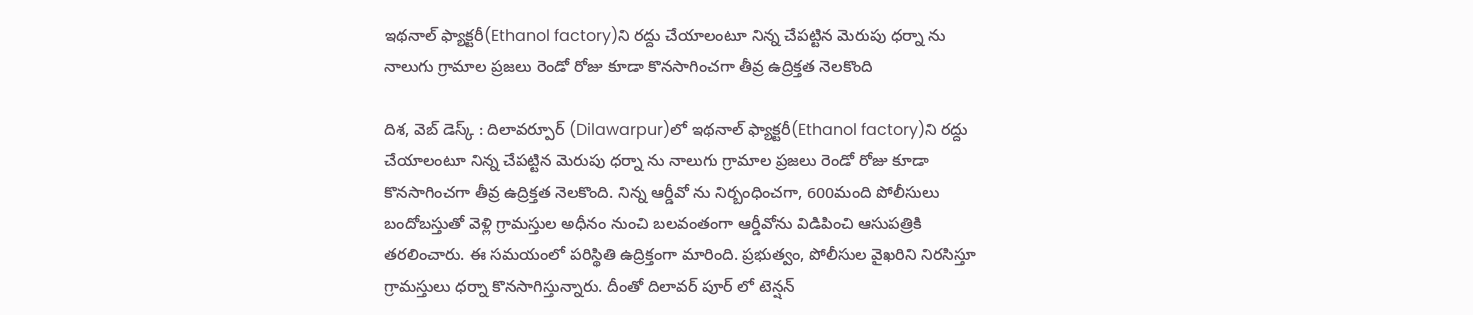ఇథనాల్ ఫ్యాక్టరీ(Ethanol factory)ని రద్దు చేయాలంటూ నిన్న చేపట్టిన మెరుపు ధర్నా ను నాలుగు గ్రామాల ప్రజలు రెండో రోజు కూడా కొనసాగించగా తీవ్ర ఉద్రిక్తత నెలకొంది

దిశ, వెబ్ డెస్క్ : దిలావర్పూర్ (Dilawarpur)లో ఇథనాల్ ఫ్యాక్టరీ(Ethanol factory)ని రద్దు చేయాలంటూ నిన్న చేపట్టిన మెరుపు ధర్నా ను నాలుగు గ్రామాల ప్రజలు రెండో రోజు కూడా కొనసాగించగా తీవ్ర ఉద్రిక్తత నెలకొంది. నిన్న ఆర్డీవో ను నిర్బంధించగా, 600మంది పోలీసులు బందోబస్తుతో వెళ్లి గ్రామస్తుల అధీనం నుంచి బలవంతంగా ఆర్డీవోను విడిపించి ఆసుపత్రికి తరలించారు. ఈ సమయంలో పరిస్థితి ఉద్రిక్తంగా మారింది. ప్రభుత్వం, పోలీసుల వైఖరిని నిరసిస్తూ గ్రామస్తులు ధర్నా కొనసాగిస్తున్నారు. దీంతో దిలావర్ పూర్ లో టెన్షన్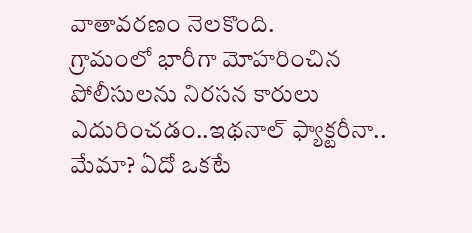వాతావరణం నెలకొంది.
గ్రామంలో భారీగా మోహరించిన పోలీసులను నిరసన కారులు ఎదురించడం..ఇథనాల్ ఫ్యాక్టరీనా.. మేమా? ఏదో ఒకటే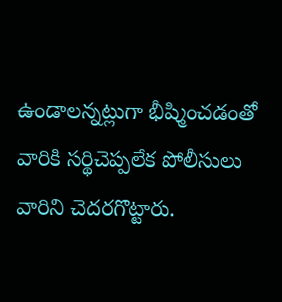ఉండాలన్నట్లుగా భీష్మించడంతో వారికి సర్థిచెప్పలేక పోలీసులు వారిని చెదరగొట్టారు.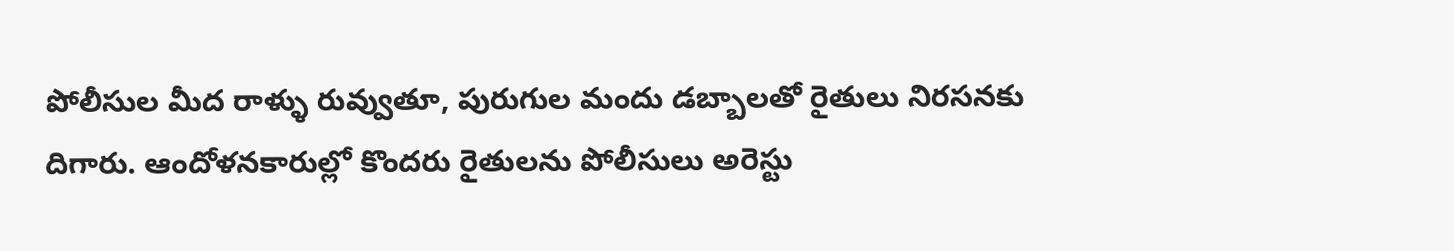పోలీసుల మీద రాళ్ళు రువ్వుతూ, పురుగుల మందు డబ్బాలతో రైతులు నిరసనకు దిగారు. ఆందోళనకారుల్లో కొందరు రైతులను పోలీసులు అరెస్టు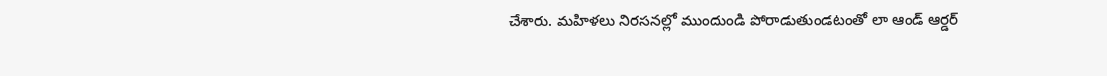చేశారు. మహిళలు నిరసనల్లో ముందుండి పోరాడుతుండటంతో లా ఆండ్ ఆర్డర్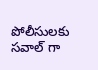పోలీసులకు సవాల్ గా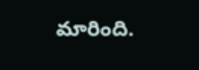మారింది.